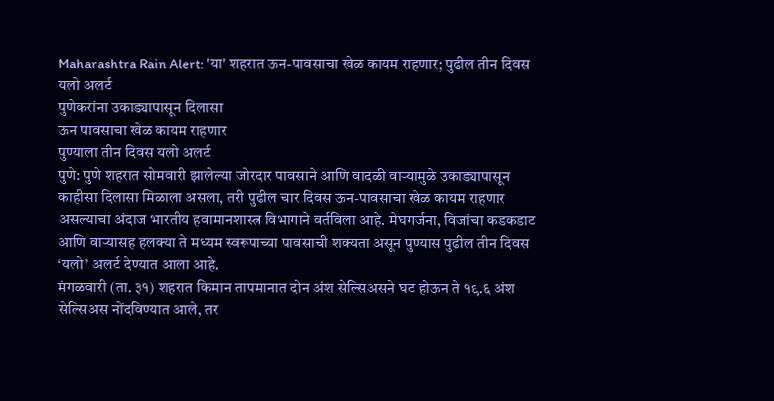Maharashtra Rain Alert: 'या' शहरात ऊन-पावसाचा खेळ कायम राहणार; पुढील तीन दिवस यलो अलर्ट
पुणेकरांना उकाड्यापासून दिलासा
ऊन पावसाचा खेळ कायम राहणार
पुण्याला तीन दिवस यलो अलर्ट
पुणे: पुणे शहरात सोमवारी झालेल्या जोरदार पावसाने आणि वादळी वाऱ्यामुळे उकाड्यापासून काहीसा दिलासा मिळाला असला, तरी पुढील चार दिवस ऊन-पावसाचा खेळ कायम राहणार असल्याचा अंदाज भारतीय हवामानशास्त्र विभागाने वर्तविला आहे. मेघगर्जना, विजांचा कडकडाट आणि वाऱ्यासह हलक्या ते मध्यम स्वरूपाच्या पावसाची शक्यता असून पुण्यास पुढील तीन दिवस ‘यलो’ अलर्ट देण्यात आला आहे.
मंगळवारी (ता. ३१) शहरात किमान तापमानात दोन अंश सेल्सिअसने घट होऊन ते १९.६ अंश सेल्सिअस नोंदविण्यात आले, तर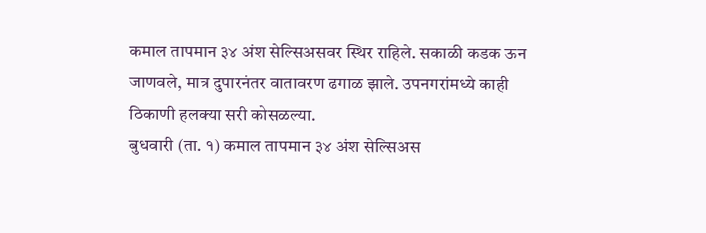कमाल तापमान ३४ अंश सेल्सिअसवर स्थिर राहिले. सकाळी कडक ऊन जाणवले, मात्र दुपारनंतर वातावरण ढगाळ झाले. उपनगरांमध्ये काही ठिकाणी हलक्या सरी कोसळल्या.
बुधवारी (ता. १) कमाल तापमान ३४ अंश सेल्सिअस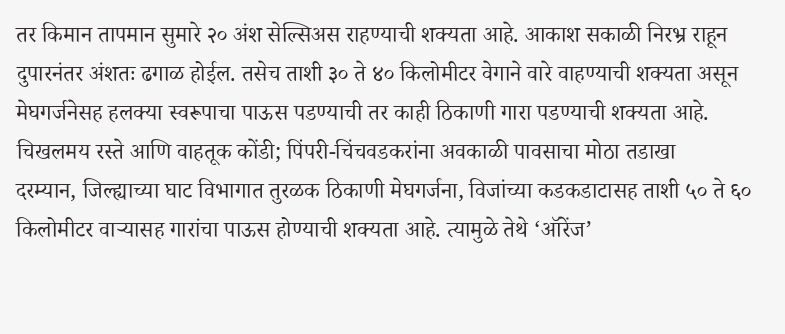तर किमान तापमान सुमारे २० अंश सेल्सिअस राहण्याची शक्यता आहे. आकाश सकाळी निरभ्र राहून दुपारनंतर अंशतः ढगाळ होईल. तसेच ताशी ३० ते ४० किलोमीटर वेगाने वारे वाहण्याची शक्यता असून मेघगर्जनेसह हलक्या स्वरूपाचा पाऊस पडण्याची तर काही ठिकाणी गारा पडण्याची शक्यता आहे.
चिखलमय रस्ते आणि वाहतूक कोंडी; पिंपरी-चिंचवडकरांना अवकाळी पावसाचा मोठा तडाखा
दरम्यान, जिल्ह्याच्या घाट विभागात तुरळक ठिकाणी मेघगर्जना, विजांच्या कडकडाटासह ताशी ५० ते ६० किलोमीटर वाऱ्यासह गारांचा पाऊस होण्याची शक्यता आहे. त्यामुळे तेथे ‘ऑरेंज’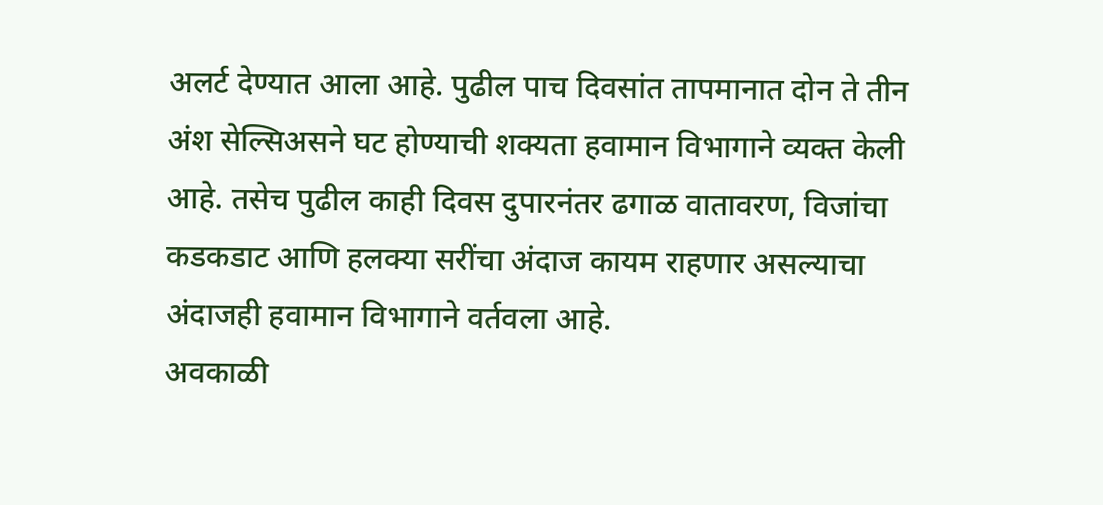अलर्ट देण्यात आला आहे. पुढील पाच दिवसांत तापमानात दोन ते तीन अंश सेल्सिअसने घट होण्याची शक्यता हवामान विभागाने व्यक्त केली आहे. तसेच पुढील काही दिवस दुपारनंतर ढगाळ वातावरण, विजांचा कडकडाट आणि हलक्या सरींचा अंदाज कायम राहणार असल्याचा अंदाजही हवामान विभागाने वर्तवला आहे.
अवकाळी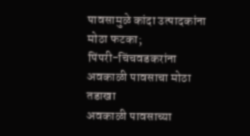पावसामुळे कांदा उत्पादकांना मोठा फटका;
पिंपरी-चिंचवडकरांना अवकाळी पावसाचा मोठा तडाखा
अवकाळी पावसाच्या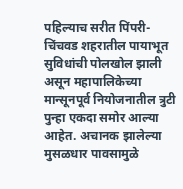पहिल्याच सरीत पिंपरी-चिंचवड शहरातील पायाभूत सुविधांची पोलखोल झाली असून महापालिकेच्या मान्सूनपूर्व नियोजनातील त्रुटी पुन्हा एकदा समोर आल्या आहेत. अचानक झालेल्या मुसळधार पावसामुळे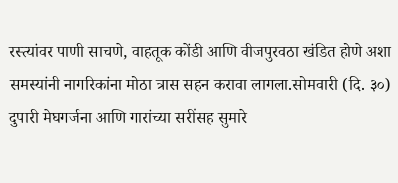रस्त्यांवर पाणी साचणे, वाहतूक कोंडी आणि वीजपुरवठा खंडित होणे अशा समस्यांनी नागरिकांना मोठा त्रास सहन करावा लागला.सोमवारी (दि. ३०) दुपारी मेघगर्जना आणि गारांच्या सरींसह सुमारे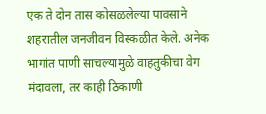एक ते दोन तास कोसळलेल्या पावसाने शहरातील जनजीवन विस्कळीत केले. अनेक भागांत पाणी साचल्यामुळे वाहतुकीचा वेग मंदावला, तर काही ठिकाणी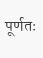पूर्णतः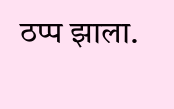ठप्प झाला.